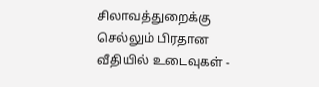சிலாவத்துறைக்கு செல்லும் பிரதான வீதியில் உடைவுகள் -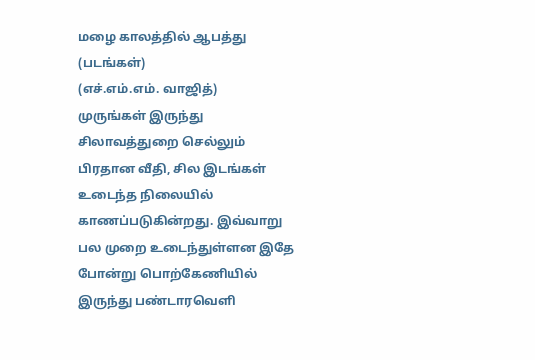மழை காலத்தில் ஆபத்து (படங்கள்)
(எச்.எம்.எம். வாஜித்)
முருங்கள் இருந்து சிலாவத்துறை செல்லும் பிரதான வீதி, சில இடங்கள் உடைந்த நிலையில் காணப்படுகின்றது. இவ்வாறு பல முறை உடைந்துள்ளன இதே போன்று பொற்கேணியில் இருந்து பண்டாரவெளி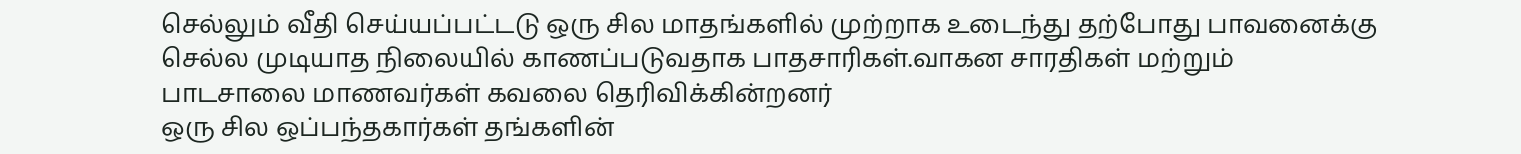செல்லும் வீதி செய்யப்பட்டடு ஒரு சில மாதங்களில் முற்றாக உடைந்து தற்போது பாவனைக்கு செல்ல முடியாத நிலையில் காணப்படுவதாக பாதசாரிகள்.வாகன சாரதிகள் மற்றும் பாடசாலை மாணவர்கள் கவலை தெரிவிக்கின்றனர்
ஒரு சில ஒப்பந்தகார்கள் தங்களின்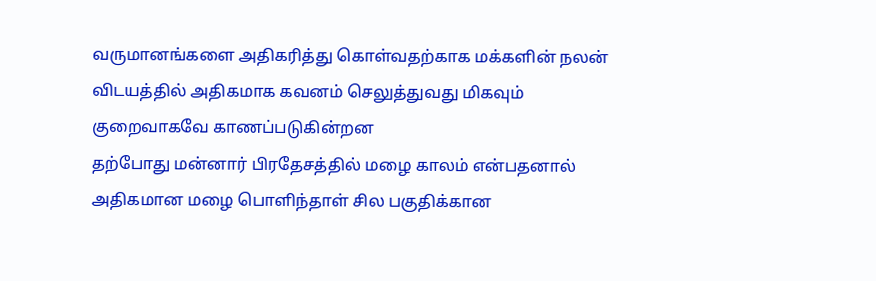வருமானங்களை அதிகரித்து கொள்வதற்காக மக்களின் நலன் விடயத்தில் அதிகமாக கவனம் செலுத்துவது மிகவும் குறைவாகவே காணப்படுகின்றன
தற்போது மன்னார் பிரதேசத்தில் மழை காலம் என்பதனால் அதிகமான மழை பொளிந்தாள் சில பகுதிக்கான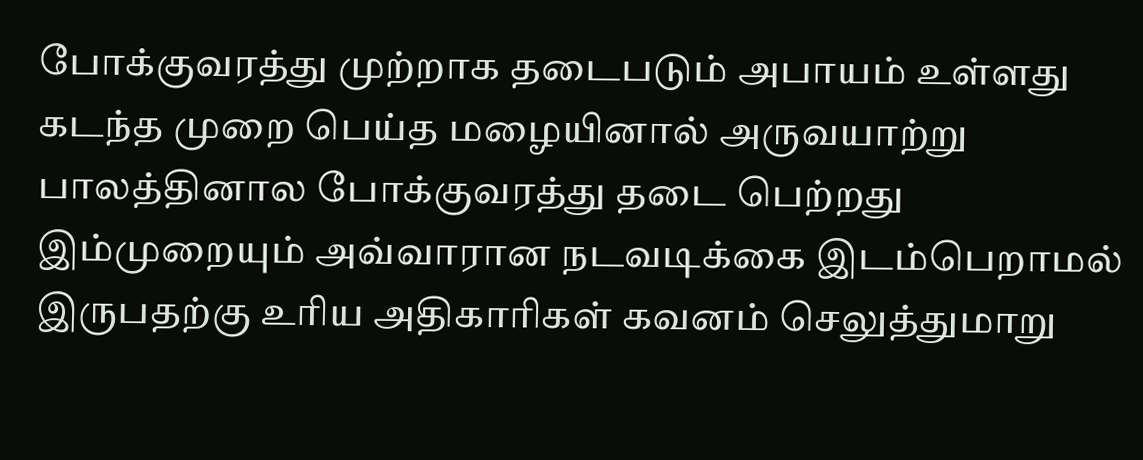போக்குவரத்து முற்றாக தடைபடும் அபாயம் உள்ளது
கடந்த முறை பெய்த மழையினால் அருவயாற்று பாலத்தினால போக்குவரத்து தடை பெற்றது இம்முறையும் அவ்வாரான நடவடிக்கை இடம்பெறாமல் இருபதற்கு உரிய அதிகாரிகள் கவனம் செலுத்துமாறு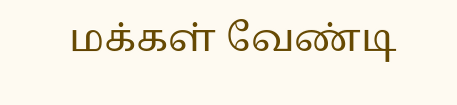மக்கள் வேண்டி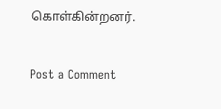கொள்கின்றனர்.


Post a Comment